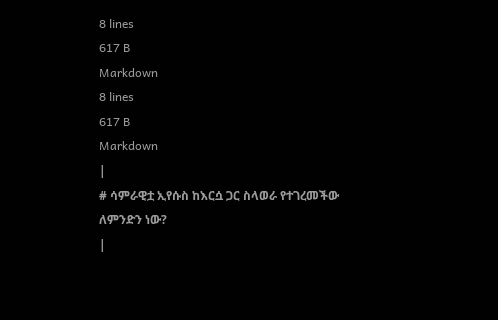8 lines
617 B
Markdown
8 lines
617 B
Markdown
|
# ሳምራዊቷ ኢየሱስ ከእርሷ ጋር ስላወራ የተገረመችው ለምንድን ነው?
|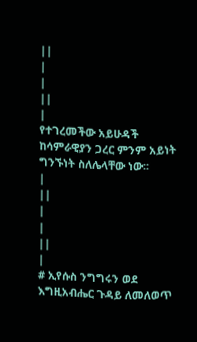||
|
|
||
|
የተገረመችው አይሁዳች ከሳምራዊያን ጋረር ምንም አይነት ግንኙነት ስለሌላቸው ነው፡፡
|
||
|
|
||
|
# ኢየሱስ ንግግሩን ወደ እግዚአብሔር ጉዳይ ለመለወጥ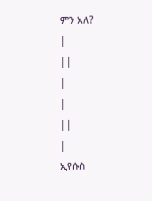ምን አለ?
|
||
|
|
||
|
ኢየሱስ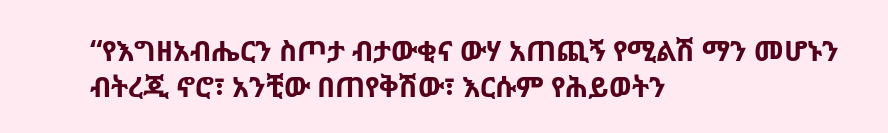“የእግዘአብሔርን ስጦታ ብታውቂና ውሃ አጠጪኝ የሚልሽ ማን መሆኑን ብትረጂ ኖሮ፣ አንቺው በጠየቅሽው፣ እርሱም የሕይወትን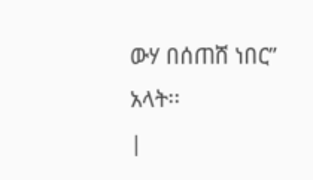ውሃ በሰጠሸ ነበር” አላት፡፡
|